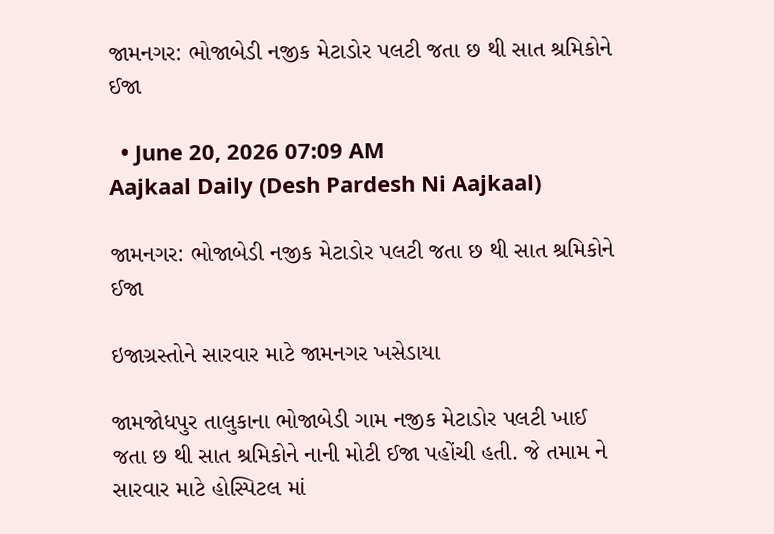જામનગર: ભોજાબેડી નજીક મેટાડોર પલટી જતા છ થી સાત શ્રમિકોને ઈજા

  • June 20, 2026 07:09 AM
Aajkaal Daily (Desh Pardesh Ni Aajkaal)

જામનગર: ભોજાબેડી નજીક મેટાડોર પલટી જતા છ થી સાત શ્રમિકોને ઈજા

ઇજાગ્રસ્તોને સારવાર માટે જામનગર ખસેડાયા

જામજોધપુર તાલુકાના ભોજાબેડી ગામ નજીક મેટાડોર પલટી ખાઈ જતા છ થી સાત શ્રમિકોને નાની મોટી ઈજા પહોંચી હતી. જે તમામ ને સારવાર માટે હોસ્પિટલ માં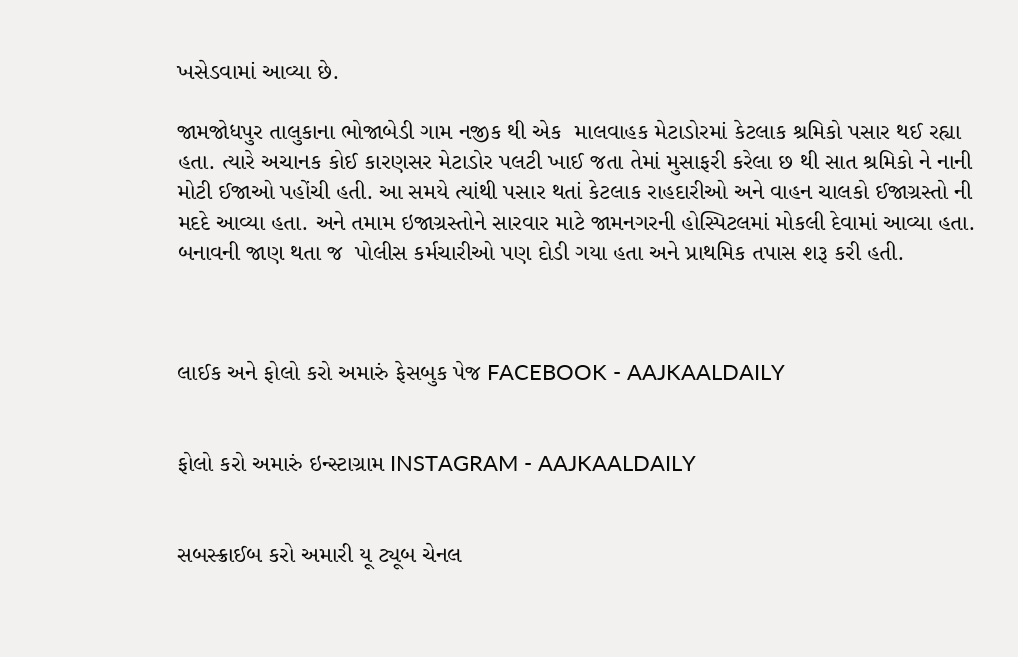ખસેડવામાં આવ્યા છે.

જામજોધપુર તાલુકાના ભોજાબેડી ગામ નજીક થી એક  માલવાહક મેટાડોરમાં કેટલાક શ્રમિકો પસાર થઈ રહ્યા હતા. ત્યારે અચાનક કોઈ કારણસર મેટાડોર પલટી ખાઈ જતા તેમાં મુસાફરી કરેલા છ થી સાત શ્રમિકો ને નાની મોટી ઈજાઓ પહોંચી હતી. આ સમયે ત્યાંથી પસાર થતાં કેટલાક રાહદારીઓ અને વાહન ચાલકો ઈજાગ્રસ્તો ની મદદે આવ્યા હતા. અને તમામ ઇજાગ્રસ્તોને સારવાર માટે જામનગરની હોસ્પિટલમાં મોકલી દેવામાં આવ્યા હતા. બનાવની જાણ થતા જ  પોલીસ કર્મચારીઓ પણ દોડી ગયા હતા અને પ્રાથમિક તપાસ શરૂ કરી હતી.



લાઈક અને ફોલો કરો અમારું ફેસબુક પેજ FACEBOOK - AAJKAALDAILY


ફોલો કરો અમારું ઇન્સ્ટાગ્રામ INSTAGRAM - AAJKAALDAILY


સબસ્ક્રાઈબ કરો અમારી યૂ ટ્યૂબ ચેનલ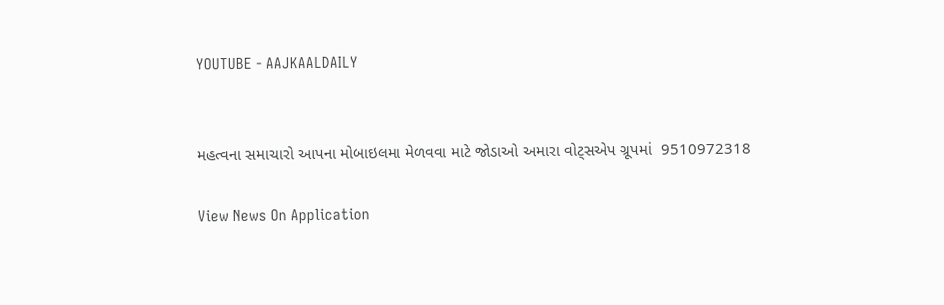YOUTUBE - AAJKAALDAILY


મહત્વના સમાચારો આપના મોબાઇલમા મેળવવા માટે જોડાઓ અમારા વોટ્સએપ ગ્રૂપમાં  9510972318

View News On Application